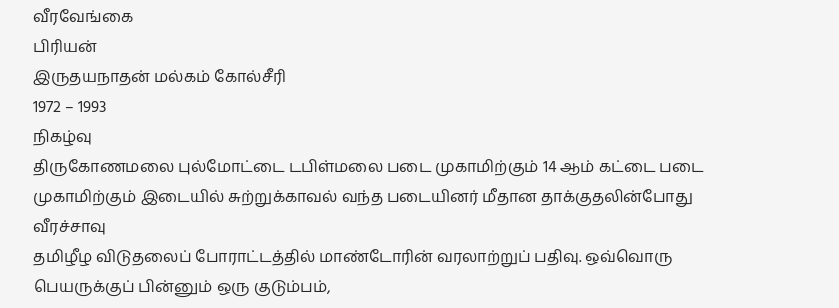வீரவேங்கை
பிரியன்
இருதயநாதன் மல்கம் கோல்சீரி
1972 – 1993
நிகழ்வு
திருகோணமலை புல்மோட்டை டபிள்மலை படை முகாமிற்கும் 14 ஆம் கட்டை படை முகாமிற்கும் இடையில் சுற்றுக்காவல் வந்த படையினர் மீதான தாக்குதலின்போது வீரச்சாவு
தமிழீழ விடுதலைப் போராட்டத்தில் மாண்டோரின் வரலாற்றுப் பதிவு. ஒவ்வொரு பெயருக்குப் பின்னும் ஒரு குடும்பம்,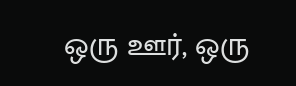ஒரு ஊர், ஒரு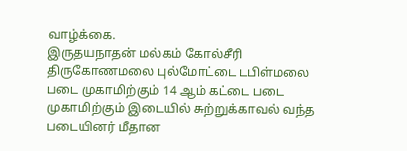வாழ்க்கை.
இருதயநாதன் மல்கம் கோல்சீரி
திருகோணமலை புல்மோட்டை டபிள்மலை படை முகாமிற்கும் 14 ஆம் கட்டை படை முகாமிற்கும் இடையில் சுற்றுக்காவல் வந்த படையினர் மீதான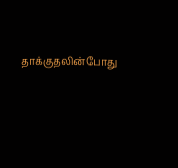தாக்குதலின்போது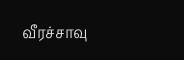வீரச்சாவு